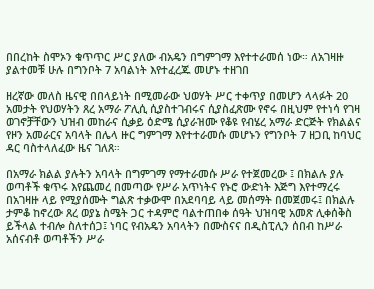በበረከት ስሞኦን ቁጥጥር ሥር ያለው ብአዴን በግምገማ እየተተራመሰ ነው። ለአገዛዙ ያልተመቹ ሁሉ በግንቦት 7 አባልነት እየተፈረጁ መሆኑ ተዘገበ

ዘረኛው መለስ ዜናዊ በበላይነት በሚመራው ህወሃት ሥር ተቀጥያ በመሆን ላላፉት 20 አመታት የህወሃትን ጸረ አማራ ፖሊሲ ሲያስተገብሩና ሲያስፈጽሙ የኖሩ በዚህም የተነሳ የገዛ ወገኖቻቸውን ህዝብ መከራና ሲቃይ ዕድሜ ሲያራዝሙ የቆዩ የብሄረ አማራ ድርጅት የክልልና የዞን አመራርና አባላት በሌላ ዙር ግምገማ እየተተራመሱ መሆኑን የግንቦት 7 ዘጋቢ ከባህር ዳር ባስተላለፈው ዜና ገለጸ።

በአማራ ክልል ያሉትን አባላት በግምገማ የማተራመሱ ሥራ የተጀመረው ፤ በክልሉ ያሉ ወጣቶች ቁጥሩ እየጨመረ በመጣው የሥራ አጥነትና የኑሮ ውድነት እጅግ እየተማረሩ በአገዛዙ ላይ የሚያሰሙት ግልጽ ተቃውሞ በአደባባይ ላይ መሰማት በመጀመሩ፤ በክልሉ ታምቆ ከኖረው ጸረ ወያኔ ስሜት ጋር ተዳምሮ ባልተጠበቀ ሰዓት ህዝባዊ አመጽ ሊቀሰቅስ ይችላል ተብሎ ስለተሰጋ፤ ነባር የብአዴን አባላትን በሙስናና በዲስፒሊን ሰበብ ከሥራ አሰናብቶ ወጣቶችን ሥራ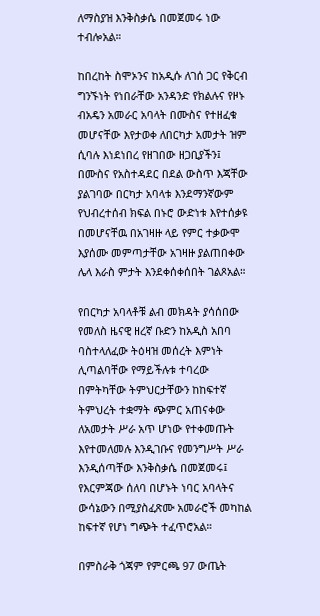ለማስያዝ እንቅስቃሴ በመጀመሩ ነው ተብሎአል።

ከበረከት ስሞኦንና ከአዲሱ ለገሰ ጋር የቅርብ ግንኙነት የነበራቸው አንዳንድ የክልሉና የዞኑ ብአዴን አመራር አባላት በሙስና የተዘፈቁ መሆናቸው እየታወቀ ለበርካታ አመታት ዝም ሲባሉ እነደነበረ የዘገበው ዘጋቢያችን፤ በሙስና የአስተዳደር በደል ውስጥ እጃቸው ያልገባው በርካታ አባላቱ እንደማንኛውም የህብረተሰብ ክፍል በኑሮ ውድነቱ እየተሰቃዩ በመሆናቸዉ በአገዛዙ ላይ የምር ተቃውሞ እያሰሙ መምጣታቸው አገዛዙ ያልጠበቀው ሌላ እራስ ምታት እንደቀሰቀሰበት ገልጾአል።

የበርካታ አባላቶቹ ልብ መክዳት ያሳሰበው የመለስ ዜናዊ ዘረኛ ቡድን ከአዲስ አበባ ባስተላለፈው ትዕዛዝ መሰረት እምነት ሊጣልባቸው የማይችሉቱ ተባረው በምትካቸው ትምህርታቸውን ከከፍተኛ ትምህረት ተቋማት ጭምር አጠናቀው ለአመታት ሥራ አጥ ሆነው የተቀመጡት እየተመለመሉ እንዲገቡና የመንግሥት ሥራ እንዲሰጣቸው እንቅስቃሴ በመጀመሩ፤ የእርምጃው ሰለባ በሆኑት ነባር አባላትና ውሳኔውን በሚያስፈጽሙ አመራሮች መካከል ከፍተኛ የሆነ ግጭት ተፈጥሮአል።

በምስራቅ ጎጃም የምርጫ 97 ውጤት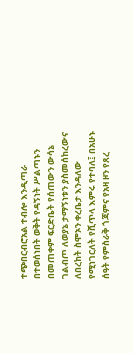ተጭበርብሮአል ተብሎ እንዲጣራ በተወሰነበት ወቅት የዳኝነት ሥልጣኑን በመጠቀም ፍርድቤት የሰጠውን ውሳኔ ገልብጦ ለወያኔ ታማኝነቱን ያስመሰከረውና ለበረከት ስሞኦን ቀረቤታ እንዳለው የሚነገርለት የሺጥላ እምሩ የተባለ፤ በአሁኑ ሰዓት የምስራቅ ጎጃምና የአዛ ዞን የጸረ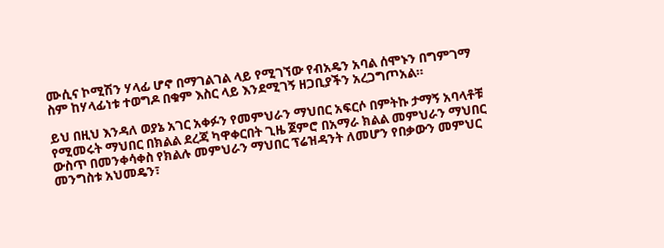ሙሲና ኮሚሽን ሃላፊ ሆኖ በማገልገል ላይ የሚገኘው የብአዴን አባል ሰሞኑን በግምገማ ስም ከሃላፊነቱ ተወግዶ በቁም እስር ላይ እንደሚገኝ ዘጋቢያችን አረጋግጦአል።

ይህ በዚህ እንዳለ ወያኔ አገር አቀፉን የመምህራን ማህበር አፍርሶ በምትኩ ታማኝ አባላቶቹ የሚመሩት ማህበር በክልል ደረጃ ካዋቀርበት ጊዜ ጀምሮ በአማራ ክልል መምህራን ማህበር ውስጥ በመንቀሳቀስ የክልሉ መምህራን ማህበር ፕሬዝዳንት ለመሆን የበቃውን መምህር መንግስቱ አህመዴን፣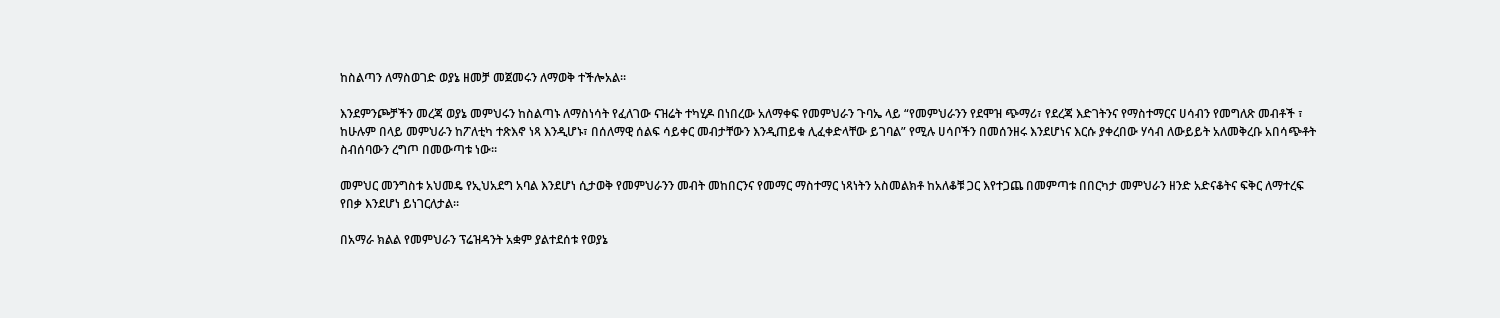ከስልጣን ለማስወገድ ወያኔ ዘመቻ መጀመሩን ለማወቅ ተችሎአል።

እንደምንጮቻችን መረጃ ወያኔ መምህሩን ከስልጣኑ ለማስነሳት የፈለገው ናዝሬት ተካሂዶ በነበረው አለማቀፍ የመምህራን ጉባኤ ላይ “የመምህራንን የደሞዝ ጭማሪ፣ የደረጃ እድገትንና የማስተማርና ሀሳብን የመግለጽ መብቶች ፣ ከሁሉም በላይ መምህራን ከፖለቲካ ተጽእኖ ነጻ እንዲሆኑ፣ በሰለማዊ ሰልፍ ሳይቀር መብታቸውን እንዲጠይቁ ሊፈቀድላቸው ይገባል” የሚሉ ሀሳቦችን በመሰንዘሩ እንደሆነና እርሱ ያቀረበው ሃሳብ ለውይይት አለመቅረቡ አበሳጭቶት ስብሰባውን ረግጦ በመውጣቱ ነው።

መምህር መንግስቱ አህመዴ የኢህአደግ አባል እንደሆነ ሲታወቅ የመምህራንን መብት መከበርንና የመማር ማስተማር ነጻነትን አስመልክቶ ከአለቆቹ ጋር እየተጋጨ በመምጣቱ በበርካታ መምህራን ዘንድ አድናቆትና ፍቅር ለማተረፍ የበቃ እንደሆነ ይነገርለታል።

በአማራ ክልል የመምህራን ፕሬዝዳንት አቋም ያልተደሰቱ የወያኔ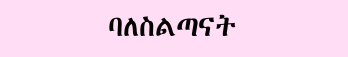ባለስልጣናት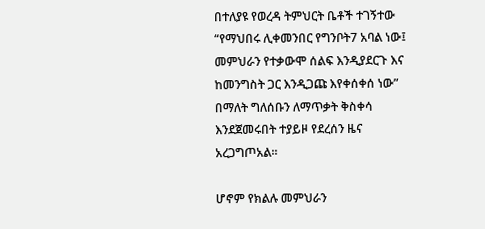በተለያዩ የወረዳ ትምህርት ቤቶች ተገኝተው “የማህበሩ ሊቀመንበር የግንቦት7 አባል ነው፤ መምህራን የተቃውሞ ሰልፍ እንዲያደርጉ እና ከመንግስት ጋር እንዲጋጩ እየቀሰቀሰ ነው” በማለት ግለሰቡን ለማጥቃት ቅስቀሳ እንደጀመሩበት ተያይዞ የደረሰን ዜና አረጋግጦአል።

ሆኖም የክልሉ መምህራን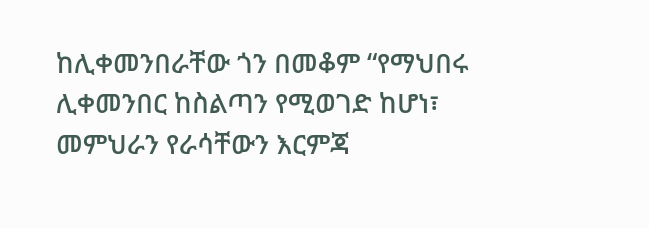ከሊቀመንበራቸው ጎን በመቆም “የማህበሩ ሊቀመንበር ከስልጣን የሚወገድ ከሆነ፣ መምህራን የራሳቸውን እርምጃ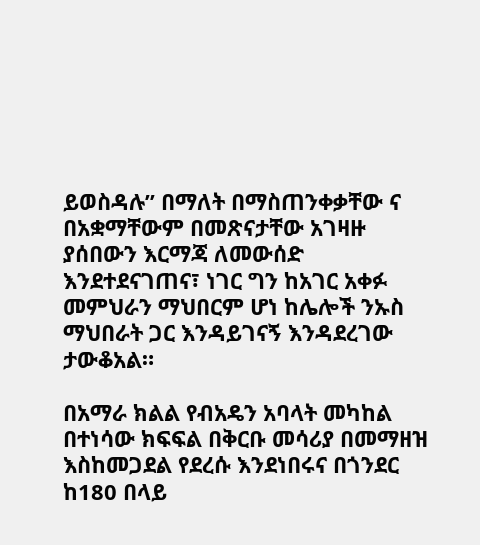ይወስዳሉ” በማለት በማስጠንቀቃቸው ና በአቋማቸውም በመጽናታቸው አገዛዙ ያሰበውን እርማጃ ለመውሰድ እንደተደናገጠና፣ ነገር ግን ከአገር አቀፉ መምህራን ማህበርም ሆነ ከሌሎች ንኡስ ማህበራት ጋር እንዳይገናኝ እንዳደረገው ታውቆአል።

በአማራ ክልል የብአዴን አባላት መካከል በተነሳው ክፍፍል በቅርቡ መሳሪያ በመማዘዝ እስከመጋደል የደረሱ እንደነበሩና በጎንደር ከ180 በላይ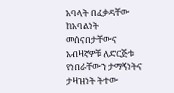አባላት በፈቃዳቸው ከአባልነት መሰናበታቸውና አብዛኛዎቹ ለድርጅቱ የነበራቸውን ታማኝነትና ታዛዝነት ትተው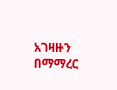አገዛዙን በማማረር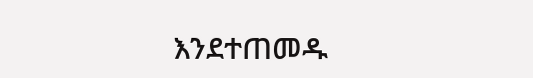እንደተጠመዱ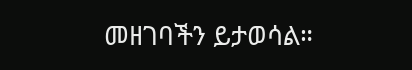መዘገባችን ይታወሳል።